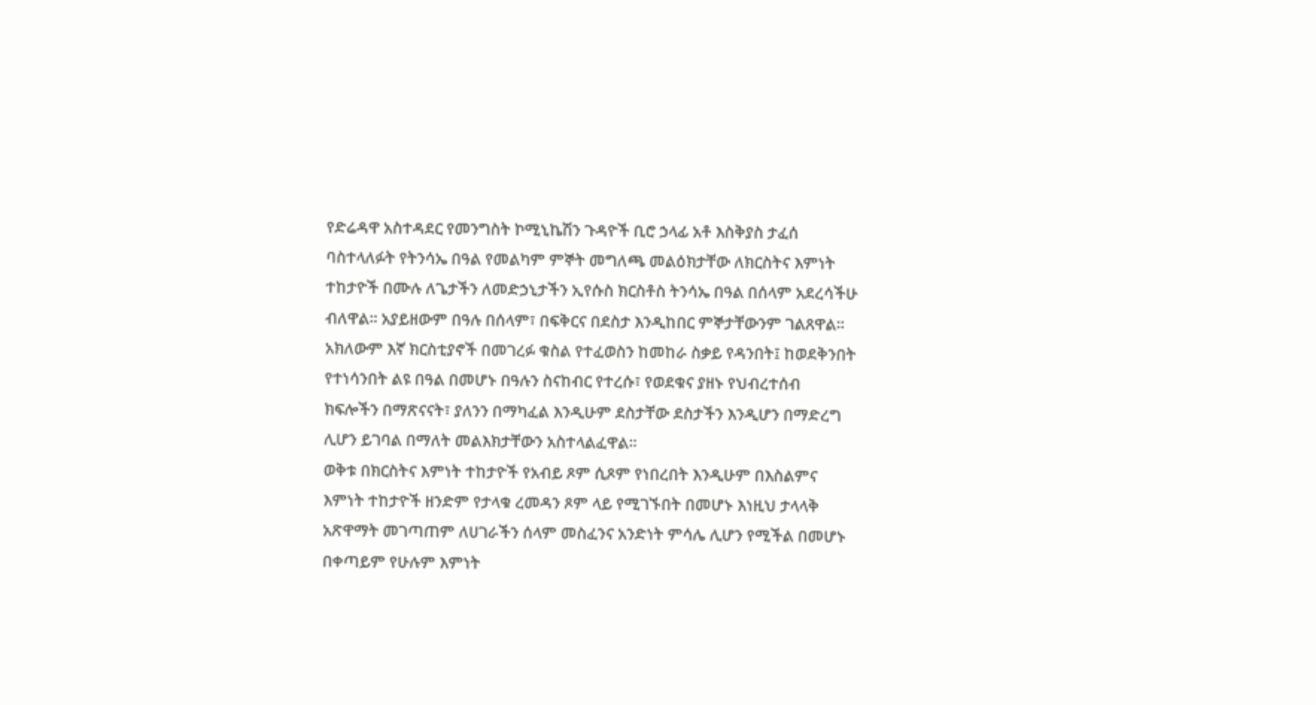የድሬዳዋ አስተዳደር የመንግስት ኮሚኒኬሽን ጉዳዮች ቢሮ ኃላፊ አቶ እስቅያስ ታፈሰ ባስተላለፉት የትንሳኤ በዓል የመልካም ምኞት መግለጫ መልዕክታቸው ለክርስትና እምነት ተከታዮች በሙሉ ለጌታችን ለመድኃኒታችን ኢየሱስ ክርስቶስ ትንሳኤ በዓል በሰላም አደረሳችሁ ብለዋል፡፡ አያይዘውም በዓሉ በሰላም፣ በፍቅርና በደስታ እንዲከበር ምኞታቸውንም ገልጸዋል፡፡ አክለውም እኛ ክርስቲያኖች በመገረፉ ቁስል የተፈወስን ከመከራ ስቃይ የዳንበት፤ ከወደቅንበት የተነሳንበት ልዩ በዓል በመሆኑ በዓሉን ስናከብር የተረሱ፣ የወደቁና ያዘኑ የህብረተሰብ ክፍሎችን በማጽናናት፣ ያለንን በማካፈል እንዲሁም ደስታቸው ደስታችን እንዲሆን በማድረግ ሊሆን ይገባል በማለት መልእክታቸውን አስተላልፈዋል፡፡
ወቅቱ በክርስትና እምነት ተከታዮች የአብይ ጾም ሲጾም የነበረበት እንዲሁም በእስልምና እምነት ተከታዮች ዘንድም የታላቁ ረመዳን ጾም ላይ የሚገኙበት በመሆኑ እነዚህ ታላላቅ አጽዋማት መገጣጠም ለሀገራችን ሰላም መስፈንና አንድነት ምሳሌ ሊሆን የሚችል በመሆኑ በቀጣይም የሁሉም እምነት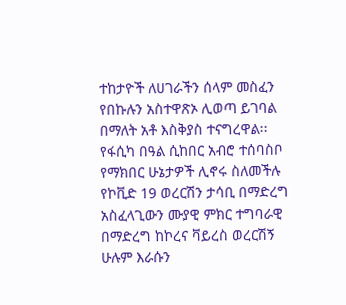ተከታዮች ለሀገራችን ሰላም መስፈን የበኩሉን አስተዋጽኦ ሊወጣ ይገባል በማለት አቶ እስቅያስ ተናግረዋል፡፡
የፋሲካ በዓል ሲከበር አብሮ ተሰባስቦ የማክበር ሁኔታዎች ሊኖሩ ስለመችሉ የኮቪድ 19 ወረርሽን ታሳቢ በማድረግ አስፈላጊውን ሙያዊ ምክር ተግባራዊ በማድረግ ከኮረና ቫይረስ ወረርሽኝ ሁሉም እራሱን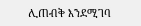ሊጠብቅ እንደሚገባ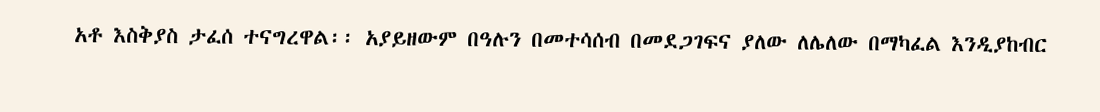አቶ እስቅያስ ታፈሰ ተናግረዋል፡፡ አያይዘውም በዓሉን በመተሳሰብ በመደጋገፍና ያለው ለሌለው በማካፈል እንዲያከብር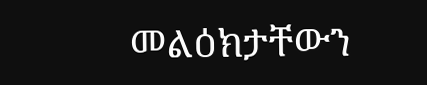መልዕክታቸውን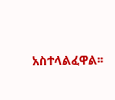አስተላልፈዋል፡፡